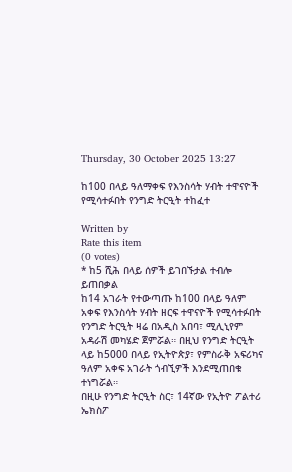Thursday, 30 October 2025 13:27

ከ100 በላይ ዓለማቀፍ የእንስሳት ሃብት ተዋናዮች የሚሳተፉበት የንግድ ትርዒት ተከፈተ

Written by
Rate this item
(0 votes)
* ከ5 ሺሕ በላይ ሰዎች ይገበኙታል ተብሎ ይጠበቃል
ከ14 አገራት የተውጣጡ ከ100 በላይ ዓለም አቀፍ የእንስሳት ሃብት ዘርፍ ተዋናዮች የሚሳተፉበት የንግድ ትርዒት ዛሬ በአዲስ አበባ፣ ሚሊኒየም አዳራሽ መካሄድ ጀምሯል። በዚህ የንግድ ትርዒት ላይ ከ5000 በላይ የኢትዮጵያ፣ የምስራቅ አፍሪካና ዓለም አቀፍ አገራት ጎብኚዎች እንደሚጠበቁ ተነግሯል።
በዚሁ የንግድ ትርዒት ስር፣ 14ኛው የኢትዮ ፖልተሪ ኤክስፖ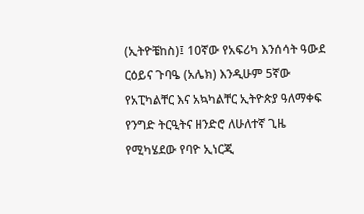(ኢትዮቼከስ)፤ 10ኛው የአፍሪካ እንሰሳት ዓውደ ርዕይና ጉባዔ (አሌክ) እንዲሁም 5ኛው የአፒካልቸር እና አኳካልቸር ኢትዮጵያ ዓለማቀፍ የንግድ ትርዒትና ዘንድሮ ለሁለተኛ ጊዜ የሚካሄደው የባዮ ኢነርጂ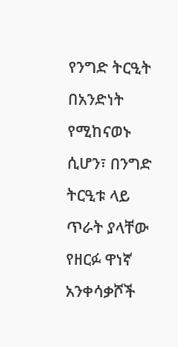የንግድ ትርዒት በአንድነት የሚከናወኑ ሲሆን፣ በንግድ ትርዒቱ ላይ ጥራት ያላቸው የዘርፉ ዋነኛ አንቀሳቃሾች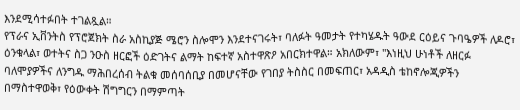እንደሚሳተፉበት ተገልጿል።
የፕራና ኢቨንትስ የፕሮጀክት ስራ አስኪያጅ ሜሮን ስሎሞን እንደተናገሩት፣ ባለፉት ዓመታት የተካሄዱት ዓውደ ርዕይና ጉባዔዎች ለዶሮ፣ ዕንቁላል፣ ወተትና ስጋ ንዑስ ዘርፎች ዕድገትና ልማት ከፍተኛ አስተዋጽዖ አበርክተዋል። አክለውም፣ "እነዚህ ሁነቶች ለዘርፉ ባለሞያዎችና ለንግዱ ማሕበረሰብ ትልቁ መሰባሰቢያ በመሆናቸው የገበያ ትስስር በመፍጠር፣ አዳዲስ ቴከኖሎጂዎችን በማስተዋወቅ፣ የዕውቀት ሽግግርን በማምጣት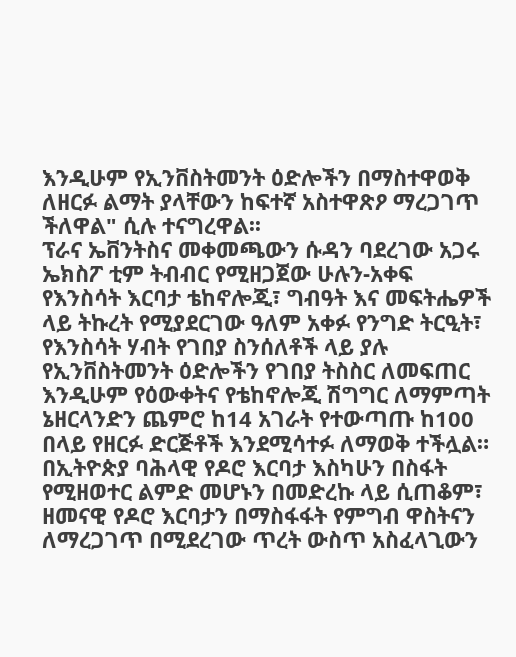እንዲሁም የኢንቨስትመንት ዕድሎችን በማስተዋወቅ ለዘርፉ ልማት ያላቸውን ከፍተኛ አስተዋጽዖ ማረጋገጥ ችለዋል" ሲሉ ተናግረዋል፡፡
ፕራና ኤቨንትስና መቀመጫውን ሱዳን ባደረገው አጋሩ ኤክስፖ ቲም ትብብር የሚዘጋጀው ሁሉን-አቀፍ የእንስሳት እርባታ ቴከኖሎጂ፣ ግብዓት እና መፍትሔዎች ላይ ትኩረት የሚያደርገው ዓለም አቀፉ የንግድ ትርዒት፣ የእንስሳት ሃብት የገበያ ስንሰለቶች ላይ ያሉ የኢንቨስትመንት ዕድሎችን የገበያ ትስስር ለመፍጠር እንዲሁም የዕውቀትና የቴከኖሎጂ ሽግግር ለማምጣት ኔዘርላንድን ጨምሮ ከ14 አገራት የተውጣጡ ከ100 በላይ የዘርፉ ድርጅቶች እንደሚሳተፉ ለማወቅ ተችሏል።
በኢትዮጵያ ባሕላዊ የዶሮ እርባታ እስካሁን በስፋት የሚዘወተር ልምድ መሆኑን በመድረኩ ላይ ሲጠቆም፣ ዘመናዊ የዶሮ እርባታን በማስፋፋት የምግብ ዋስትናን ለማረጋገጥ በሚደረገው ጥረት ውስጥ አስፈላጊውን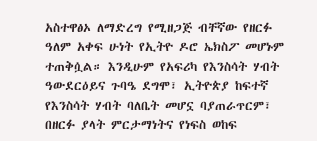አስተዋፅኦ ለማድረግ የሚዘጋጅ ብቸኛው የዘርፉ ዓለም አቀፍ ሁነት የኢትዮ ዶሮ ኤክስፖ መሆኑም ተጠቅሷል። እንዲሁም የአፍሪካ የእንስሳት ሃብት ዓውደርዕይና ጉባዔ ደግሞ፣ ኢትዮጵያ ከፍተኛ የእንስሳት ሃብት ባለቤት መሆኗ ባያጠራጥርም፣ በዘርፉ ያላት ምርታማነትና የነፍስ ወከፍ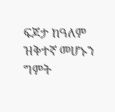ፍጆታ ከዓለም ዝቅተኛ መሆኑን ግምት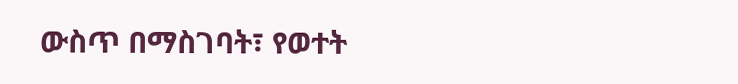ውስጥ በማስገባት፣ የወተት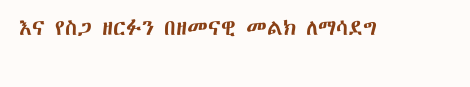እና የስጋ ዘርፉን በዘመናዊ መልክ ለማሳደግ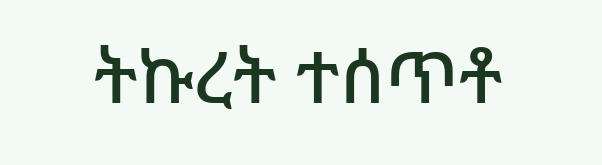ትኩረት ተሰጥቶ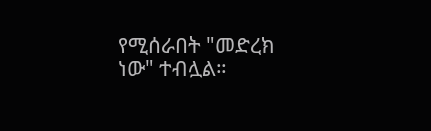የሚሰራበት "መድረክ ነው" ተብሏል።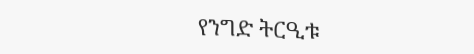የንግድ ትርዒቱ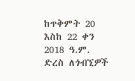ከጥቅምት 20 እስከ 22 ቀን 2018 ዓ.ም. ድረስ ለጎብኚዎች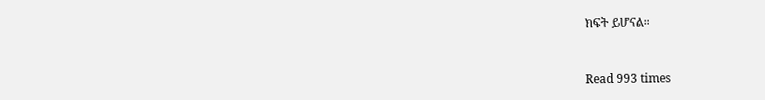ክፍት ይሆናል።



Read 993 times